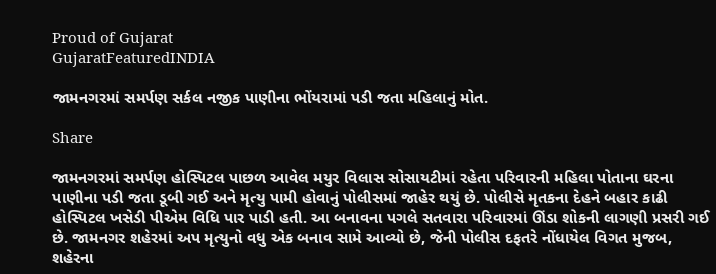Proud of Gujarat
GujaratFeaturedINDIA

જામનગરમાં સમર્પણ સર્કલ નજીક પાણીના ભોંયરામાં પડી જતા મહિલાનું મોત.

Share

જામનગરમાં સમર્પણ હોસ્પિટલ પાછળ આવેલ મયુર વિલાસ સોસાયટીમાં રહેતા પરિવારની મહિલા પોતાના ઘરના પાણીના પડી જતા ડૂબી ગઈ અને મૃત્યુ પામી હોવાનું પોલીસમાં જાહેર થયું છે. પોલીસે મૃતકના દેહને બહાર કાઢી હોસ્પિટલ ખસેડી પીએમ વિધિ પાર પાડી હતી. આ બનાવના પગલે સતવારા પરિવારમાં ઊંડા શોકની લાગણી પ્રસરી ગઈ છે. જામનગર શહેરમાં અપ મૃત્યુનો વધુ એક બનાવ સામે આવ્યો છે, જેની પોલીસ દફતરે નોંધાયેલ વિગત મુજબ, શહેરના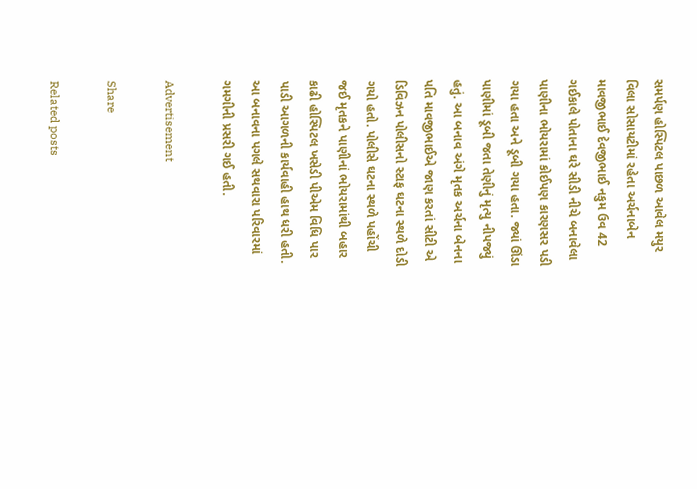સમર્પણ હોસ્પિટલ પાછળ આવેલ મયુર વિલા સોસાયટીમાં રહેતા અર્ચનાબેન માવજીભાઈ દેવજીભાઈ નકુમ ઉવ 42 ગઈકાલે પોતાના ઘરે સીડી નીચે બનાવેલા પાણીના ભોયરામાં કોઈપણ કારણસર પડી ગયા હતા અને ડૂબી ગયા હતા. જ્યાં ઊંડા પાણીમાં ડૂબી જતા તેણીનું મૃત્યુ નીપજ્યું હતું. આ બનાવ અંગે મૃતક અર્ચના બેનના પતિ માવજીભાઈએ જાણ કરતાં સીટી એ ડિવિઝન પોલીસનો સ્ટાફ ઘટના સ્થળે દોડી ગયો હતો. પોલીસે ઘટના સ્થળે પહોંચી જઈ મૃતકને પાણીનાં ભોયરામાંથી બહાર કાઢી હોસ્પિટલ ખસેડી પીએમ વિધિ પાર પાડી આગળની કાર્યવાહી હાથ ધરી હતી. આ બનાવના પગલે સથવારા પરિવારમાં ગમગીની પ્રસરી ગઈ હતી.

Advertisement

Share

Related posts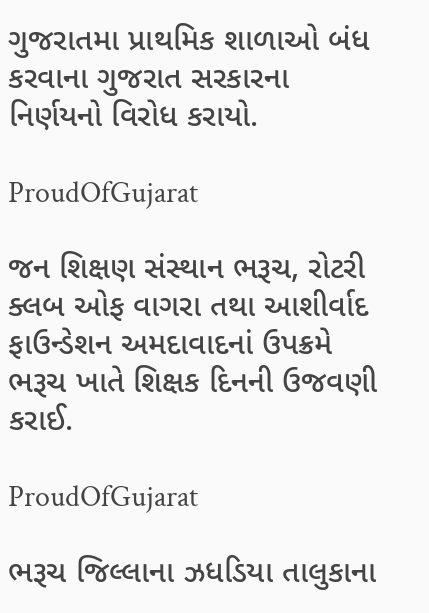ગુજરાતમા પ્રાથમિક શાળાઓ બંધ કરવાના ગુજરાત સરકારના નિર્ણયનો વિરોધ કરાયો.

ProudOfGujarat

જન શિક્ષણ સંસ્થાન ભરૂચ, રોટરી ક્લબ ઓફ વાગરા તથા આશીર્વાદ ફાઉન્ડેશન અમદાવાદનાં ઉપક્રમે ભરૂચ ખાતે શિક્ષક દિનની ઉજવણી કરાઈ.

ProudOfGujarat

ભરૂચ જિલ્લાના ઝધડિયા તાલુકાના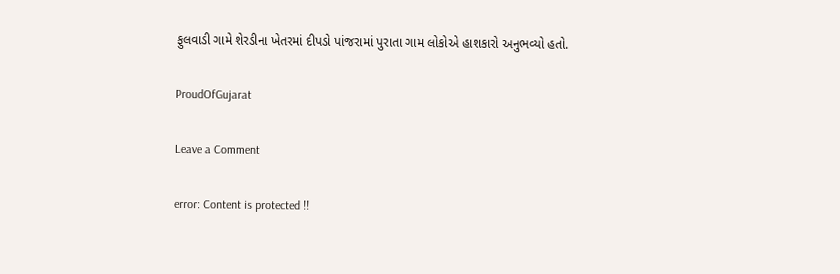ફુલવાડી ગામે શેરડીના ખેતરમાં દીપડો પાંજરામાં પુરાતા ગામ લોકોએ હાશકારો અનુભવ્યો હતો.

ProudOfGujarat

Leave a Comment

error: Content is protected !!